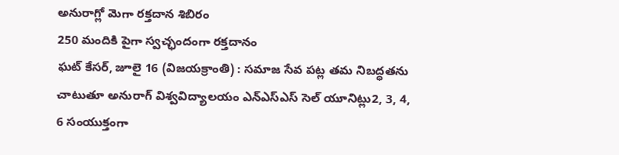అనురాగ్లో మెగా రక్తదాన శిబిరం
250 మందికి పైగా స్వచ్ఛందంగా రక్తదానం
ఘట్ కేసర్, జూలై 16 (విజయక్రాంతి) : సమాజ సేవ పట్ల తమ నిబద్ధతను చాటుతూ అనురాగ్ విశ్వవిద్యాలయం ఎన్ఎస్ఎస్ సెల్ యూనిట్లు2, 3, 4, 6 సంయుక్తంగా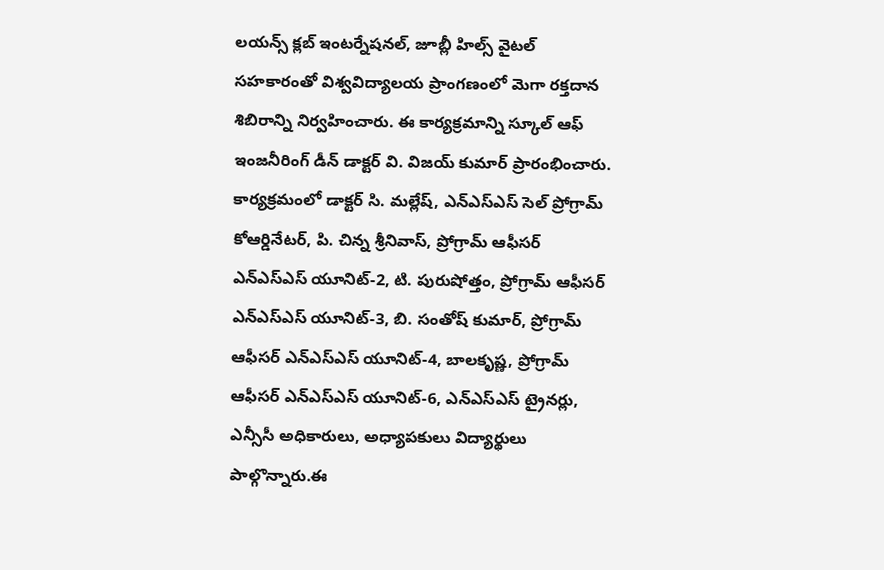లయన్స్ క్లబ్ ఇంటర్నేషనల్, జూబ్లీ హిల్స్ వైటల్ సహకారంతో విశ్వవిద్యాలయ ప్రాంగణంలో మెగా రక్తదాన శిబిరాన్ని నిర్వహించారు. ఈ కార్యక్రమాన్ని స్కూల్ ఆఫ్ ఇంజనీరింగ్ డీన్ డాక్టర్ వి. విజయ్ కుమార్ ప్రారంభించారు.
కార్యక్రమంలో డాక్టర్ సి. మల్లేష్, ఎన్ఎస్ఎస్ సెల్ ప్రోగ్రామ్ కోఆర్డినేటర్, పి. చిన్న శ్రీనివాస్, ప్రోగ్రామ్ ఆఫీసర్ ఎన్ఎస్ఎస్ యూనిట్-2, టి. పురుషోత్తం, ప్రోగ్రామ్ ఆఫీసర్ ఎన్ఎస్ఎస్ యూనిట్-3, బి. సంతోష్ కుమార్, ప్రోగ్రామ్ ఆఫీసర్ ఎన్ఎస్ఎస్ యూనిట్-4, బాలకృష్ణ, ప్రోగ్రామ్ ఆఫీసర్ ఎన్ఎస్ఎస్ యూనిట్-6, ఎన్ఎస్ఎస్ ట్రైనర్లు, ఎన్సీసీ అధికారులు, అధ్యాపకులు విద్యార్థులు పాల్గొన్నారు.ఈ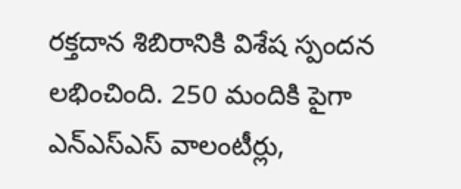రక్తదాన శిబిరానికి విశేష స్పందన లభించింది. 250 మందికి పైగా ఎన్ఎస్ఎస్ వాలంటీర్లు,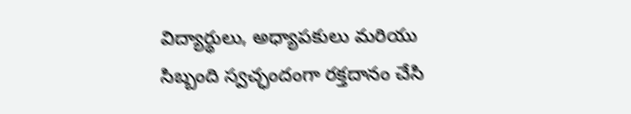విద్యార్థులు, అధ్యాపకులు మరియు సిబ్బంది స్వచ్ఛందంగా రక్తదానం చేసి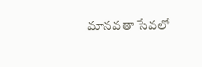మానవతా సేవలో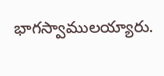భాగస్వాములయ్యారు.